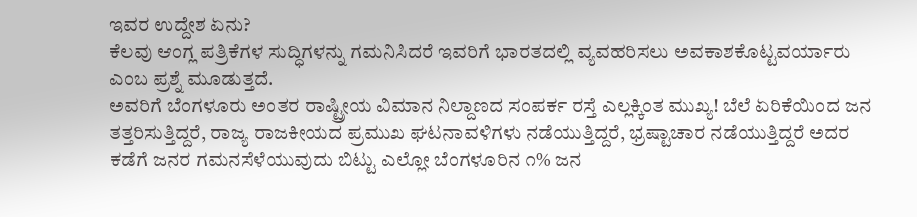ಇವರ ಉದ್ದೇಶ ಏನು?
ಕೆಲವು ಆಂಗ್ಲ ಪತ್ರಿಕೆಗಳ ಸುದ್ಧಿಗಳನ್ನು ಗಮನಿಸಿದರೆ ಇವರಿಗೆ ಭಾರತದಲ್ಲಿ ವ್ಯವಹರಿಸಲು ಅವಕಾಶಕೊಟ್ಟವರ್ಯಾರು ಎಂಬ ಪ್ರಶ್ನೆ ಮೂಡುತ್ತದೆ.
ಅವರಿಗೆ ಬೆಂಗಳೂರು ಅಂತರ ರಾಷ್ಟ್ರೀಯ ವಿಮಾನ ನಿಲ್ದಾಣದ ಸಂಪರ್ಕ ರಸ್ತೆ ಎಲ್ಲಕ್ಕಿಂತ ಮುಖ್ಯ! ಬೆಲೆ ಏರಿಕೆಯಿಂದ ಜನ ತತ್ತರಿಸುತ್ತಿದ್ದರೆ, ರಾಜ್ಯ ರಾಜಕೀಯದ ಪ್ರಮುಖ ಘಟನಾವಳಿಗಳು ನಡೆಯುತ್ತಿದ್ದರೆ, ಭ್ರಷ್ಟಾಚಾರ ನಡೆಯುತ್ತಿದ್ದರೆ ಅದರ ಕಡೆಗೆ ಜನರ ಗಮನಸೆಳೆಯುವುದು ಬಿಟ್ಟು ಎಲ್ಲೋ ಬೆಂಗಳೂರಿನ ೧% ಜನ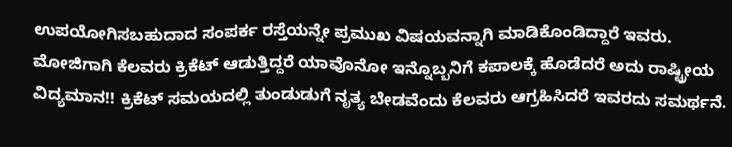ಉಪಯೋಗಿಸಬಹುದಾದ ಸಂಪರ್ಕ ರಸ್ತೆಯನ್ನೇ ಪ್ರಮುಖ ವಿಷಯವನ್ನಾಗಿ ಮಾಡಿಕೊಂಡಿದ್ದಾರೆ ಇವರು. ಮೋಜಿಗಾಗಿ ಕೆಲವರು ಕ್ರಿಕೆಟ್ ಆಡುತ್ತಿದ್ದರೆ ಯಾವೊನೋ ಇನ್ನೊಬ್ಬನಿಗೆ ಕಪಾಲಕ್ಕೆ ಹೊಡೆದರೆ ಅದು ರಾಷ್ಟ್ರೀಯ ವಿದ್ಯಮಾನ!! ಕ್ರಿಕೆಟ್ ಸಮಯದಲ್ಲಿ ತುಂಡುಡುಗೆ ನೃತ್ಯ ಬೇಡವೆಂದು ಕೆಲವರು ಆಗ್ರಹಿಸಿದರೆ ಇವರದು ಸಮರ್ಥನೆ.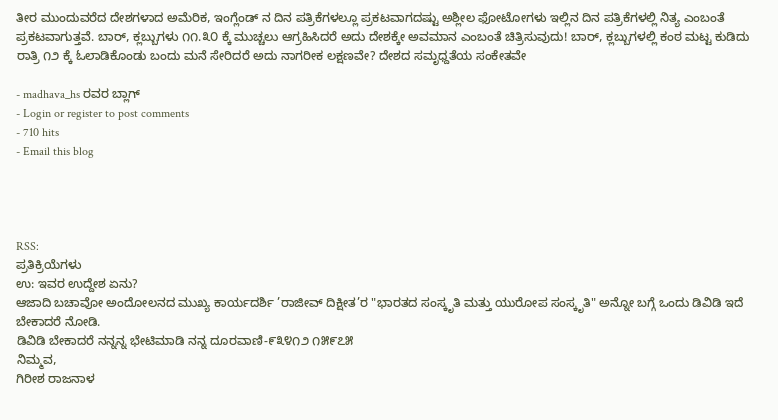ತೀರ ಮುಂದುವರೆದ ದೇಶಗಳಾದ ಅಮೆರಿಕ, ಇಂಗ್ಲೆಂಡ್ ನ ದಿನ ಪತ್ರಿಕೆಗಳಲ್ಲೂ ಪ್ರಕಟವಾಗದಷ್ಟು ಅಶ್ಲೀಲ ಫೋಟೋಗಳು ಇಲ್ಲಿನ ದಿನ ಪತ್ರಿಕೆಗಳಲ್ಲಿ ನಿತ್ಯ ಎಂಬಂತೆ ಪ್ರಕಟವಾಗುತ್ತವೆ. ಬಾರ್, ಕ್ಲಬ್ಬುಗಳು ೧೧.೩೦ ಕ್ಕೆ ಮುಚ್ಚಲು ಆಗ್ರಹಿಸಿದರೆ ಅದು ದೇಶಕ್ಕೇ ಅವಮಾನ ಎಂಬಂತೆ ಚಿತ್ರಿಸುವುದು! ಬಾರ್, ಕ್ಲಬ್ಬುಗಳಲ್ಲಿ ಕಂಠ ಮಟ್ಟ ಕುಡಿದು ರಾತ್ರಿ ೧೨ ಕ್ಕೆ ಓಲಾಡಿಕೊಂಡು ಬಂದು ಮನೆ ಸೇರಿದರೆ ಅದು ನಾಗರೀಕ ಲಕ್ಷಣವೇ? ದೇಶದ ಸಮೃಧ್ದತೆಯ ಸಂಕೇತವೇ

- madhava_hs ರವರ ಬ್ಲಾಗ್
- Login or register to post comments
- 710 hits
- Email this blog




RSS:
ಪ್ರತಿಕ್ರಿಯೆಗಳು
ಉ: ಇವರ ಉದ್ದೇಶ ಏನು?
ಆಜಾದಿ ಬಚಾವೋ ಅಂದೋಲನದ ಮುಖ್ಯ ಕಾರ್ಯದರ್ಶಿ ’ರಾಜೀವ್ ದಿಕ್ಷೀತ’ರ "ಭಾರತದ ಸಂಸ್ಕೃತಿ ಮತ್ತು ಯುರೋಪ ಸಂಸ್ಕೃತಿ" ಅನ್ನೋ ಬಗ್ಗೆ ಒಂದು ಡಿವಿಡಿ ಇದೆ ಬೇಕಾದರೆ ನೋಡಿ.
ಡಿವಿಡಿ ಬೇಕಾದರೆ ನನ್ನನ್ನ ಭೇಟಿಮಾಡಿ ನನ್ನ ದೂರವಾಣಿ-೯೩೪೧೨ ೧೫೯೭೫
ನಿಮ್ಮವ,
ಗಿರೀಶ ರಾಜನಾಳ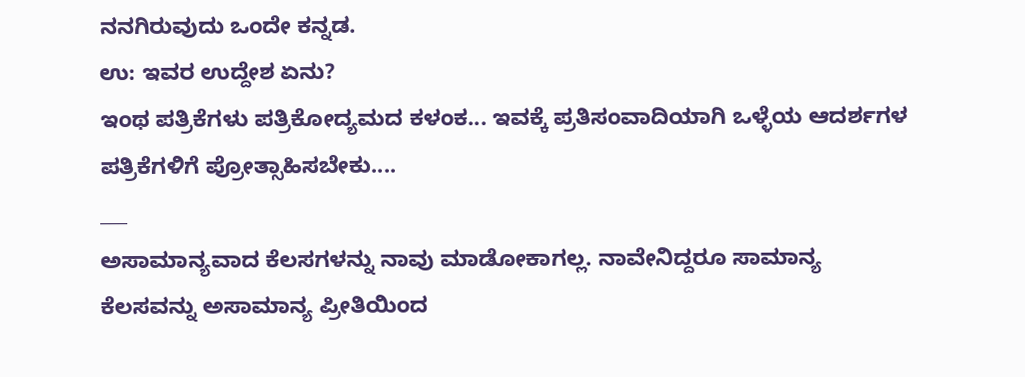ನನಗಿರುವುದು ಒಂದೇ ಕನ್ನಡ.
ಉ: ಇವರ ಉದ್ದೇಶ ಏನು?
ಇಂಥ ಪತ್ರಿಕೆಗಳು ಪತ್ರಿಕೋದ್ಯಮದ ಕಳಂಕ... ಇವಕ್ಕೆ ಪ್ರತಿಸಂವಾದಿಯಾಗಿ ಒಳ್ಳೆಯ ಆದರ್ಶಗಳ ಪತ್ರಿಕೆಗಳಿಗೆ ಪ್ರೋತ್ಸಾಹಿಸಬೇಕು....
___
ಅಸಾಮಾನ್ಯವಾದ ಕೆಲಸಗಳನ್ನು ನಾವು ಮಾಡೋಕಾಗಲ್ಲ. ನಾವೇನಿದ್ದರೂ ಸಾಮಾನ್ಯ ಕೆಲಸವನ್ನು ಅಸಾಮಾನ್ಯ ಪ್ರೀತಿಯಿಂದ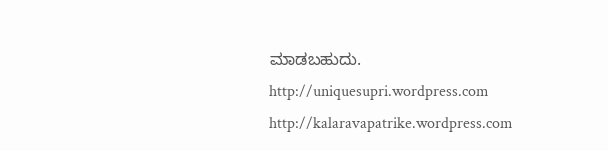ಮಾಡಬಹುದು.
http://uniquesupri.wordpress.com
http://kalaravapatrike.wordpress.com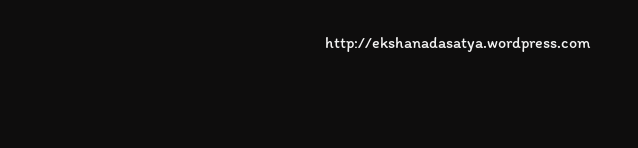http://ekshanadasatya.wordpress.com